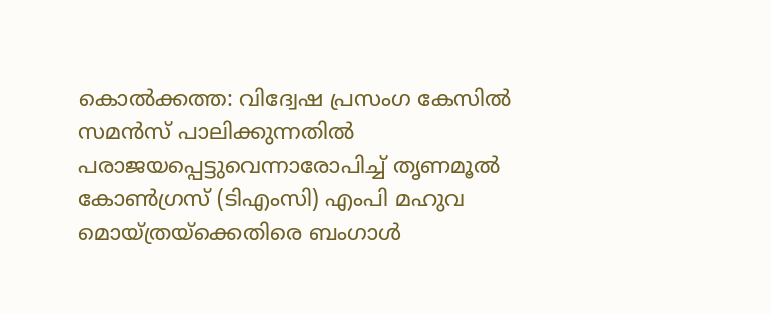കൊൽക്കത്ത: വിദ്വേഷ പ്രസംഗ കേസിൽ സമൻസ് പാലിക്കുന്നതിൽ പരാജയപ്പെട്ടുവെന്നാരോപിച്ച് തൃണമൂൽ കോൺഗ്രസ് (ടിഎംസി) എംപി മഹുവ മൊയ്ത്രയ്ക്കെതിരെ ബംഗാൾ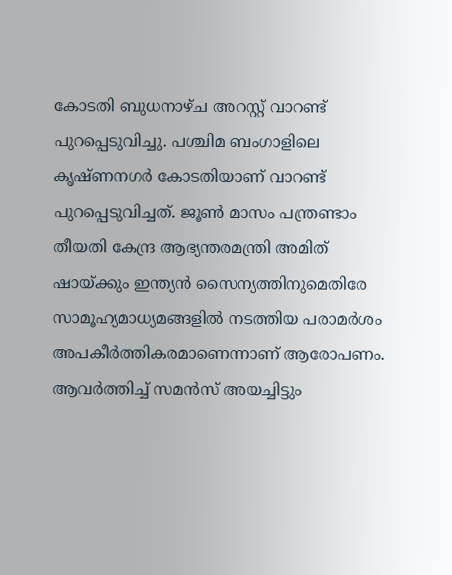കോടതി ബുധനാഴ്ച അറസ്റ്റ് വാറണ്ട് പുറപ്പെടുവിച്ചു. പശ്ചിമ ബംഗാളിലെ കൃഷ്ണനഗർ കോടതിയാണ് വാറണ്ട് പുറപ്പെടുവിച്ചത്. ജൂൺ മാസം പന്ത്രണ്ടാം തീയതി കേന്ദ്ര ആഭ്യന്തരമന്ത്രി അമിത് ഷായ്ക്കും ഇന്ത്യൻ സൈന്യത്തിനുമെതിരേ സാമൂഹ്യമാധ്യമങ്ങളിൽ നടത്തിയ പരാമർശം അപകീർത്തികരമാണെന്നാണ് ആരോപണം.
ആവർത്തിച്ച് സമൻസ് അയച്ചിട്ടും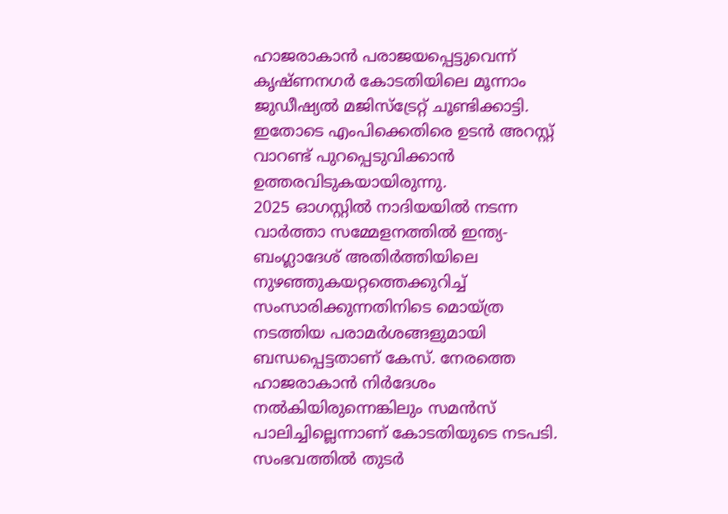ഹാജരാകാൻ പരാജയപ്പെട്ടുവെന്ന് കൃഷ്ണനഗർ കോടതിയിലെ മൂന്നാം ജുഡീഷ്യൽ മജിസ്ട്രേറ്റ് ചൂണ്ടിക്കാട്ടി. ഇതോടെ എംപിക്കെതിരെ ഉടൻ അറസ്റ്റ് വാറണ്ട് പുറപ്പെടുവിക്കാൻ ഉത്തരവിടുകയായിരുന്നു.
2025 ഓഗസ്റ്റിൽ നാദിയയിൽ നടന്ന വാർത്താ സമ്മേളനത്തിൽ ഇന്ത്യ-ബംഗ്ലാദേശ് അതിർത്തിയിലെ നുഴഞ്ഞുകയറ്റത്തെക്കുറിച്ച് സംസാരിക്കുന്നതിനിടെ മൊയ്ത്ര നടത്തിയ പരാമർശങ്ങളുമായി ബന്ധപ്പെട്ടതാണ് കേസ്. നേരത്തെ ഹാജരാകാൻ നിർദേശം നൽകിയിരുന്നെങ്കിലും സമൻസ് പാലിച്ചില്ലെന്നാണ് കോടതിയുടെ നടപടി. സംഭവത്തിൽ തുടർ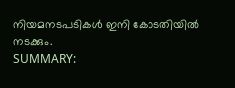നിയമനടപടികൾ ഇനി കോടതിയിൽ നടക്കും.
SUMMARY: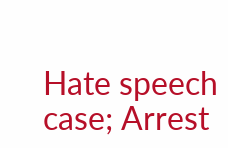Hate speech case; Arrest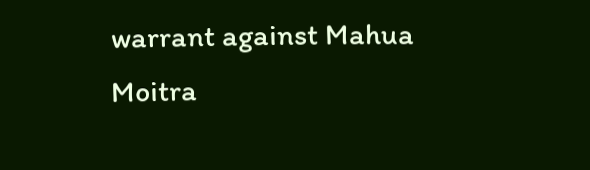warrant against Mahua Moitra